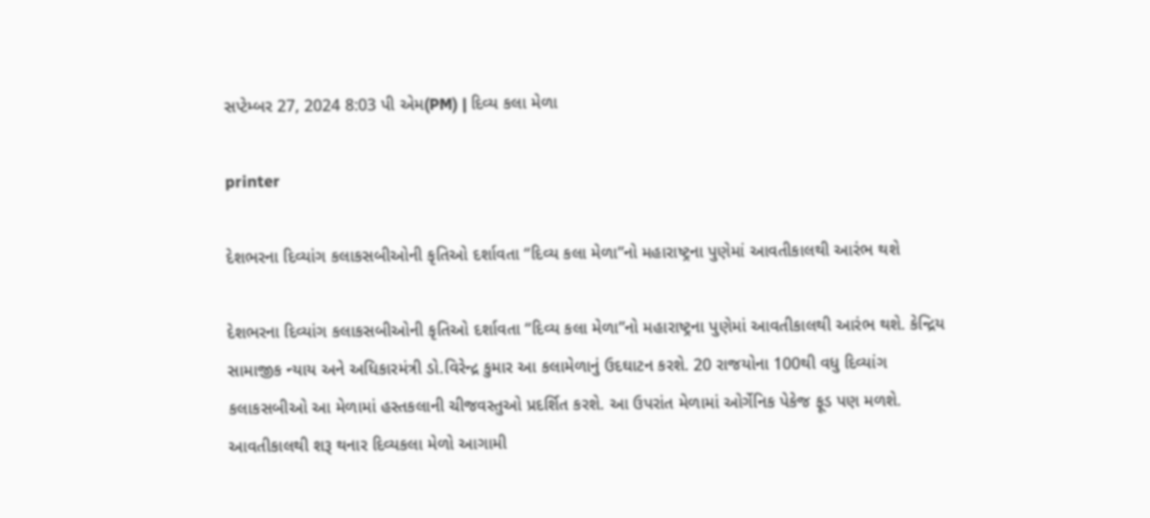સપ્ટેમ્બર 27, 2024 8:03 પી એમ(PM) | દિવ્ય કલા મેળા

printer

દેશભરના દિવ્યાંગ કલાકસબીઓની કૃતિઓ દર્શાવતા “દિવ્ય કલા મેળા”નો મહારાષ્ટ્રના પુણેમાં આવતીકાલથી આરંભ થશે

દેશભરના દિવ્યાંગ કલાકસબીઓની કૃતિઓ દર્શાવતા “દિવ્ય કલા મેળા”નો મહારાષ્ટ્રના પુણેમાં આવતીકાલથી આરંભ થશે. કેન્દ્રિય સામાજીક ન્યાય અને અધિકારમંત્રી ડો.વિરેન્દ્ર કુમાર આ કલામેળાનું ઉદઘાટન કરશે. 20 રાજયોના 100થી વધુ દિવ્યાંગ કલાકસબીઓ આ મેળામાં હસ્તકલાની ચીજવસ્તુઓ પ્રદર્શિત કરશે. આ ઉપરાંત મેળામાં ઓર્ગેનિક પેકેજ ફૂડ પણ મળશે. આવતીકાલથી શરૂ થનાર દિવ્યકલા મેળો આગામી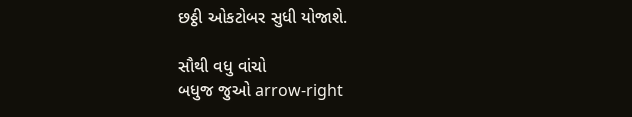છઠ્ઠી ઓકટોબર સુધી યોજાશે.

સૌથી વધુ વાંચો
બધુજ જુઓ arrow-right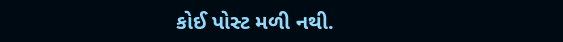કોઈ પોસ્ટ મળી નથી.